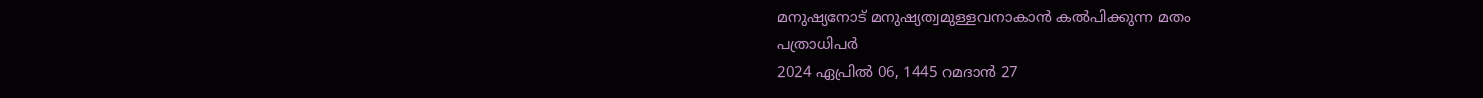മനുഷ്യനോട് മനുഷ്യത്വമുള്ളവനാകാൻ കൽപിക്കുന്ന മതം
പത്രാധിപർ
2024 ഏപ്രിൽ 06, 1445 റമദാൻ 27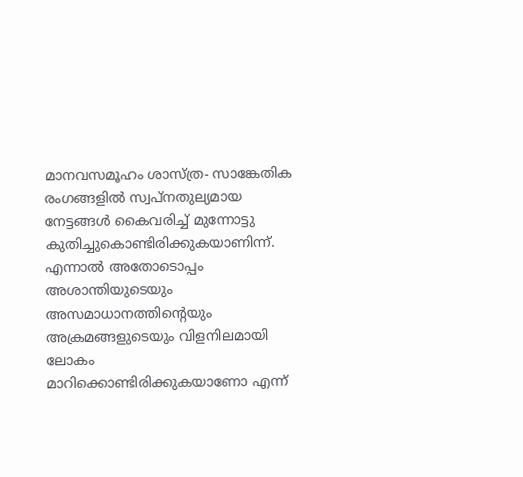മാനവസമൂഹം ശാസ്ത്ര- സാങ്കേതിക രംഗങ്ങളിൽ സ്വപ്നതുല്യമായ നേട്ടങ്ങൾ കൈവരിച്ച് മുന്നോട്ടു കുതിച്ചുകൊണ്ടിരിക്കുകയാണിന്ന്. എന്നാൽ അതോടൊപ്പം അശാന്തിയുടെയും അസമാധാനത്തിന്റെയും അക്രമങ്ങളുടെയും വിളനിലമായി ലോകം മാറിക്കൊണ്ടിരിക്കുകയാണോ എന്ന്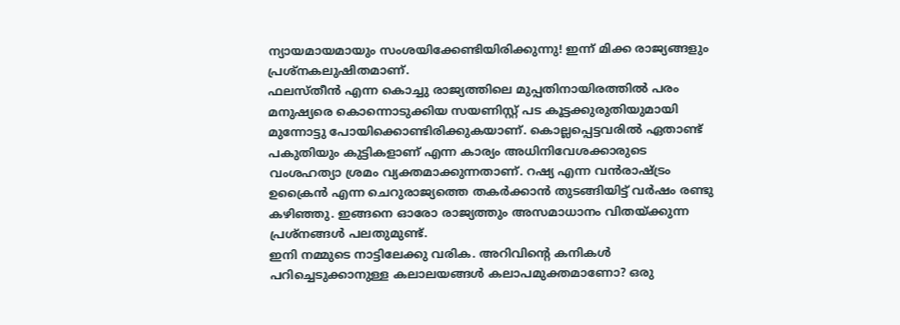ന്യായമായമായും സംശയിക്കേണ്ടിയിരിക്കുന്നു! ഇന്ന് മിക്ക രാജ്യങ്ങളും പ്രശ്നകലുഷിതമാണ്.
ഫലസ്തീൻ എന്ന കൊച്ചു രാജ്യത്തിലെ മുപ്പതിനായിരത്തിൽ പരം മനുഷ്യരെ കൊന്നൊടുക്കിയ സയണിസ്റ്റ് പട കൂട്ടക്കുരുതിയുമായി മുന്നോട്ടു പോയിക്കൊണ്ടിരിക്കുകയാണ്. കൊല്ലപ്പെട്ടവരിൽ ഏതാണ്ട് പകുതിയും കുട്ടികളാണ് എന്ന കാര്യം അധിനിവേശക്കാരുടെ വംശഹത്യാ ശ്രമം വ്യക്തമാക്കുന്നതാണ്. റഷ്യ എന്ന വൻരാഷ്ട്രം ഉക്രൈൻ എന്ന ചെറുരാജ്യത്തെ തകർക്കാൻ തുടങ്ങിയിട്ട് വർഷം രണ്ടു കഴിഞ്ഞു. ഇങ്ങനെ ഓരോ രാജ്യത്തും അസമാധാനം വിതയ്ക്കുന്ന പ്രശ്നങ്ങൾ പലതുമുണ്ട്.
ഇനി നമ്മുടെ നാട്ടിലേക്കു വരിക. അറിവിന്റെ കനികൾ പറിച്ചെടുക്കാനുള്ള കലാലയങ്ങൾ കലാപമുക്തമാണോ? ഒരു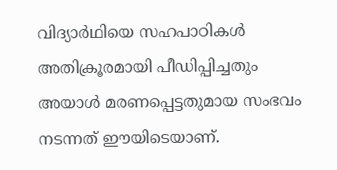വിദ്യാർഥിയെ സഹപാഠികൾ അതിക്രൂരമായി പീഡിപ്പിച്ചതും അയാൾ മരണപ്പെട്ടതുമായ സംഭവം നടന്നത് ഈയിടെയാണ്.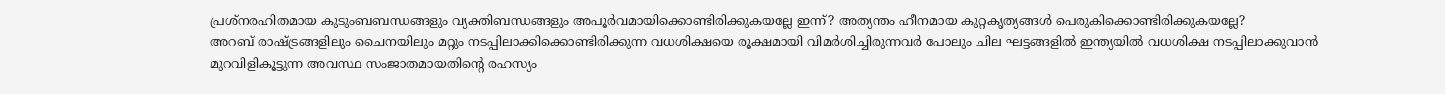പ്രശ്നരഹിതമായ കുടുംബബന്ധങ്ങളും വ്യക്തിബന്ധങ്ങളും അപൂർവമായിക്കൊണ്ടിരിക്കുകയല്ലേ ഇന്ന്? അത്യന്തം ഹീനമായ കുറ്റകൃത്യങ്ങൾ പെരുകിക്കൊണ്ടിരിക്കുകയല്ലേ?
അറബ് രാഷ്ട്രങ്ങളിലും ചൈനയിലും മറ്റും നടപ്പിലാക്കിക്കൊണ്ടിരിക്കുന്ന വധശിക്ഷയെ രൂക്ഷമായി വിമർശിച്ചിരുന്നവർ പോലും ചില ഘട്ടങ്ങളിൽ ഇന്ത്യയിൽ വധശിക്ഷ നടപ്പിലാക്കുവാൻ മുറവിളികൂട്ടുന്ന അവസ്ഥ സംജാതമായതിന്റെ രഹസ്യം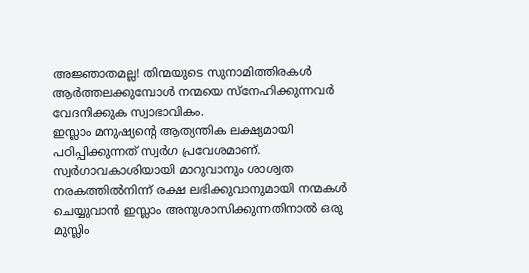അജ്ഞാതമല്ല! തിന്മയുടെ സുനാമിത്തിരകൾ ആർത്തലക്കുമ്പോൾ നന്മയെ സ്നേഹിക്കുന്നവർ വേദനിക്കുക സ്വാഭാവികം.
ഇസ്ലാം മനുഷ്യന്റെ ആത്യന്തിക ലക്ഷ്യമായി പഠിപ്പിക്കുന്നത് സ്വർഗ പ്രവേശമാണ്. സ്വർഗാവകാശിയായി മാറുവാനും ശാശ്വത നരകത്തിൽനിന്ന് രക്ഷ ലഭിക്കുവാനുമായി നന്മകൾ ചെയ്യുവാൻ ഇസ്ലാം അനുശാസിക്കുന്നതിനാൽ ഒരു മുസ്ലിം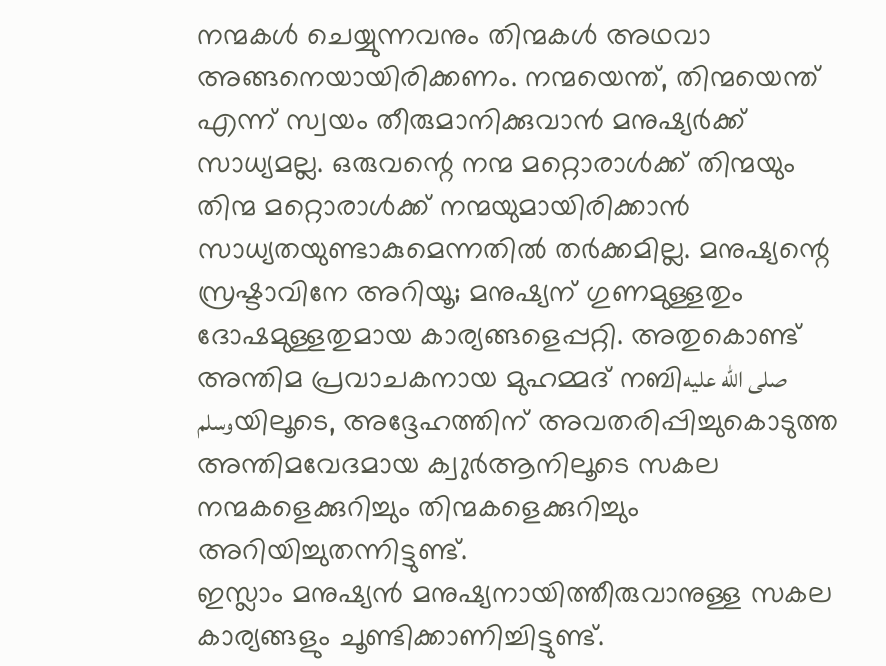നന്മകൾ ചെയ്യുന്നവനും തിന്മകൾ അഥവാ അങ്ങനെയായിരിക്കണം. നന്മയെന്ത്, തിന്മയെന്ത് എന്ന് സ്വയം തീരുമാനിക്കുവാൻ മനുഷ്യർക്ക് സാധ്യമല്ല. ഒരുവന്റെ നന്മ മറ്റൊരാൾക്ക് തിന്മയും തിന്മ മറ്റൊരാൾക്ക് നന്മയുമായിരിക്കാൻ സാധ്യതയുണ്ടാകുമെന്നതിൽ തർക്കമില്ല. മനുഷ്യന്റെ സ്രഷ്ടാവിനേ അറിയൂ; മനുഷ്യന് ഗുണമുള്ളതും ദോഷമുള്ളതുമായ കാര്യങ്ങളെപ്പറ്റി. അതുകൊണ്ട് അന്തിമ പ്രവാചകനായ മുഹമ്മദ് നബിصلى الله عليه وسلمയിലൂടെ, അദ്ദേഹത്തിന് അവതരിപ്പിച്ചുകൊടുത്ത അന്തിമവേദമായ ക്വുർആനിലൂടെ സകല നന്മകളെക്കുറിച്ചും തിന്മകളെക്കുറിച്ചും അറിയിച്ചുതന്നിട്ടുണ്ട്.
ഇസ്ലാം മനുഷ്യൻ മനുഷ്യനായിത്തീരുവാനുള്ള സകല കാര്യങ്ങളും ചൂണ്ടിക്കാണിച്ചിട്ടുണ്ട്.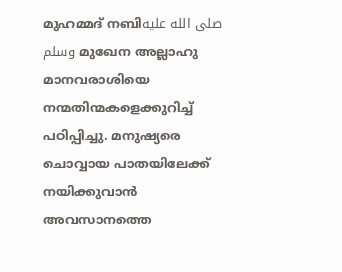മുഹമ്മദ് നബിصلى الله عليه وسلم മുഖേന അല്ലാഹു മാനവരാശിയെ നന്മതിന്മകളെക്കുറിച്ച് പഠിപ്പിച്ചു. മനുഷ്യരെ ചൊവ്വായ പാതയിലേക്ക് നയിക്കുവാൻ അവസാനത്തെ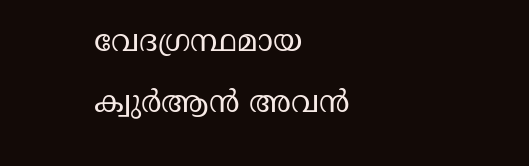വേദഗ്രന്ഥമായ ക്വുർആൻ അവൻ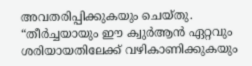അവതരിപ്പിക്കുകയും ചെയ്തു.
“തീർച്ചയായും ഈ ക്വുർആൻ ഏറ്റവും ശരിയായതിലേക്ക് വഴികാണിക്കുകയും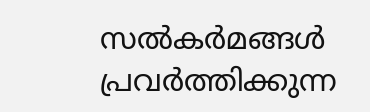സൽകർമങ്ങൾ പ്രവർത്തിക്കുന്ന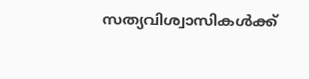സത്യവിശ്വാസികൾക്ക്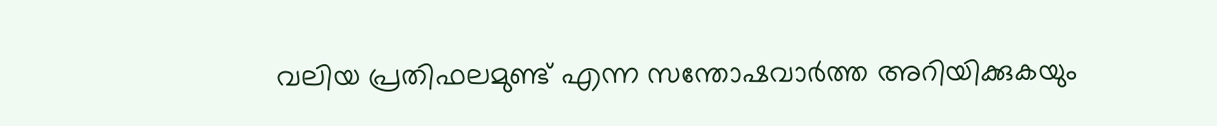വലിയ പ്രതിഫലമുണ്ട് എന്ന സന്തോഷവാർത്ത അറിയിക്കുകയും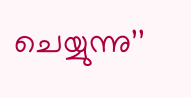ചെയ്യുന്നു’’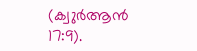(ക്വുർആൻ 17:9).